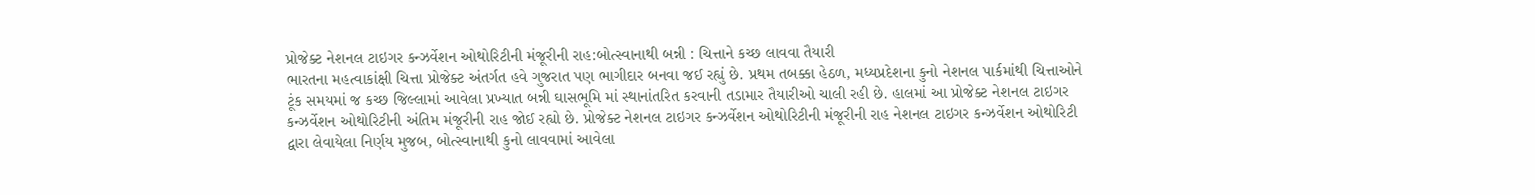પ્રોજેક્ટ નેશનલ ટાઇગર કન્ઝર્વેશન ઓથોરિટીની મંજૂરીની રાહ:બોત્સ્વાનાથી બન્ની : ચિત્તાને કચ્છ લાવવા તૈયારી
ભારતના મહત્વાકાંક્ષી ચિત્તા પ્રોજેક્ટ અંતર્ગત હવે ગુજરાત પણ ભાગીદાર બનવા જઈ રહ્યું છે. પ્રથમ તબક્કા હેઠળ, મધ્યપ્રદેશના કુનો નેશનલ પાર્કમાંથી ચિત્તાઓને ટૂંક સમયમાં જ કચ્છ જિલ્લામાં આવેલા પ્રખ્યાત બન્ની ઘાસભૂમિ માં સ્થાનાંતરિત કરવાની તડામાર તૈયારીઓ ચાલી રહી છે. હાલમાં આ પ્રોજેક્ટ નેશનલ ટાઇગર કન્ઝર્વેશન ઓથોરિટીની અંતિમ મંજૂરીની રાહ જોઈ રહ્યો છે. પ્રોજેક્ટ નેશનલ ટાઇગર કન્ઝર્વેશન ઓથોરિટીની મંજૂરીની રાહ નેશનલ ટાઇગર કન્ઝર્વેશન ઓથોરિટી દ્વારા લેવાયેલા નિર્ણય મુજબ, બોત્સ્વાનાથી કુનો લાવવામાં આવેલા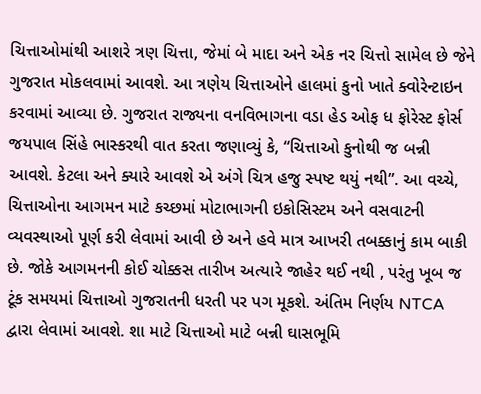ચિત્તાઓમાંથી આશરે ત્રણ ચિત્તા, જેમાં બે માદા અને એક નર ચિત્તો સામેલ છે જેને ગુજરાત મોકલવામાં આવશે. આ ત્રણેય ચિત્તાઓને હાલમાં કુનો ખાતે ક્વોરેન્ટાઇન કરવામાં આવ્યા છે. ગુજરાત રાજ્યના વનવિભાગના વડા હેડ ઓફ ધ ફોરેસ્ટ ફોર્સ જયપાલ સિંહે ભાસ્કરથી વાત કરતા જણાવ્યું કે, “ચિત્તાઓ કુનોથી જ બન્ની આવશે. કેટલા અને ક્યારે આવશે એ અંગે ચિત્ર હજુ સ્પષ્ટ થયું નથી”. આ વચ્ચે, ચિત્તાઓના આગમન માટે કચ્છમાં મોટાભાગની ઇકોસિસ્ટમ અને વસવાટની વ્યવસ્થાઓ પૂર્ણ કરી લેવામાં આવી છે અને હવે માત્ર આખરી તબક્કાનું કામ બાકી છે. જોકે આગમનની કોઈ ચોક્કસ તારીખ અત્યારે જાહેર થઈ નથી , પરંતુ ખૂબ જ ટૂંક સમયમાં ચિત્તાઓ ગુજરાતની ધરતી પર પગ મૂકશે. અંતિમ નિર્ણય NTCA દ્વારા લેવામાં આવશે. શા માટે ચિત્તાઓ માટે બન્ની ઘાસભૂમિ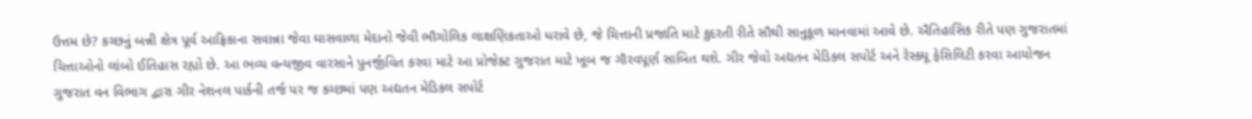ઉત્તમ છે? કચ્છનું બન્ની ક્ષેત્ર પૂર્વ આફ્રિકાના સવાન્ના જેવા ઘાસવાળા મેદાનો જેવી ભૌગોલિક લાક્ષણિકતાઓ ધરાવે છે, જે ચિત્તાની પ્રજાતિ માટે કુદરતી રીતે સૌથી સાનુકૂળ માનવામાં આવે છે. ઐતિહાસિક રીતે પણ ગુજરાતમાં ચિત્તાઓનો લાંબો ઈતિહાસ રહ્યો છે. આ ભવ્ય વન્યજીવ વારસાને પુનર્જીવિત કરવા માટે આ પ્રોજેક્ટ ગુજરાત માટે ખૂબ જ ગૌરવપૂર્ણ સાબિત થશે. ગીર જેવો અદ્યતન મેડિકલ સપોર્ટ અને રેસ્ક્યૂ ફેસિલિટી કરવા આયોજન ગુજરાત વન વિભાગ દ્વારા ગીર નેશનલ પાર્કની તર્જ પર જ કચ્છમાં પણ અદ્યતન મેડિકલ સપોર્ટ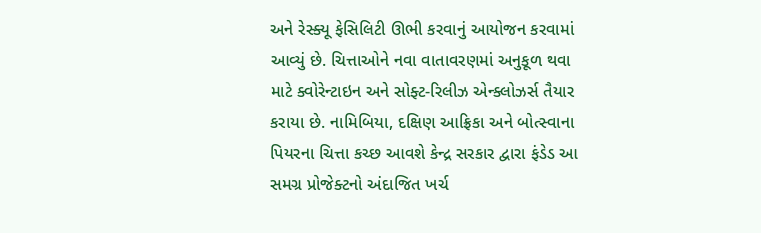અને રેસ્ક્યૂ ફેસિલિટી ઊભી કરવાનું આયોજન કરવામાં આવ્યું છે. ચિત્તાઓને નવા વાતાવરણમાં અનુકૂળ થવા માટે ક્વોરેન્ટાઇન અને સોફ્ટ-રિલીઝ એન્ક્લોઝર્સ તૈયાર કરાયા છે. નામિબિયા, દક્ષિણ આફ્રિકા અને બોત્સ્વાના પિયરના ચિત્તા કચ્છ આવશે કેન્દ્ર સરકાર દ્વારા ફંડેડ આ સમગ્ર પ્રોજેક્ટનો અંદાજિત ખર્ચ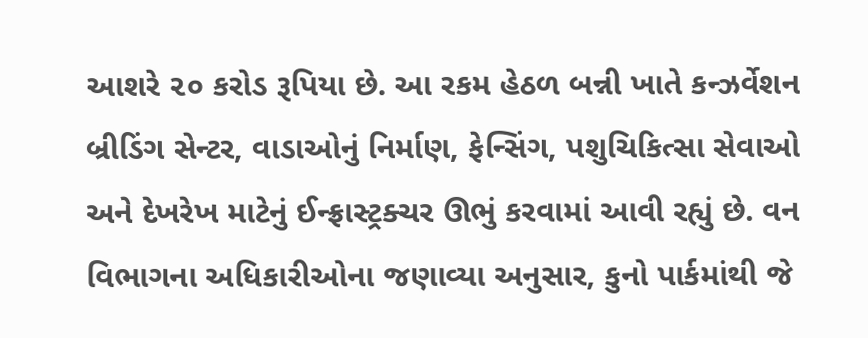આશરે ૨૦ કરોડ રૂપિયા છે. આ રકમ હેઠળ બન્ની ખાતે કન્ઝર્વેશન બ્રીડિંગ સેન્ટર, વાડાઓનું નિર્માણ, ફેન્સિંગ, પશુચિકિત્સા સેવાઓ અને દેખરેખ માટેનું ઈન્ફ્રાસ્ટ્રક્ચર ઊભું કરવામાં આવી રહ્યું છે. વન વિભાગના અધિકારીઓના જણાવ્યા અનુસાર, કુનો પાર્કમાંથી જે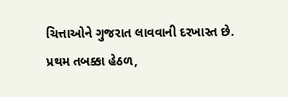ચિત્તાઓને ગુજરાત લાવવાની દરખાસ્ત છે. પ્રથમ તબક્કા હેઠળ,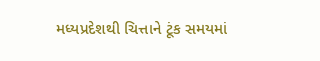મધ્યપ્રદેશથી ચિત્તાને ટૂંક સમયમાં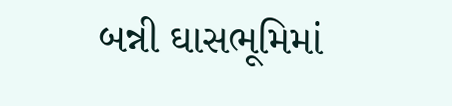બન્ની ઘાસભૂમિમાં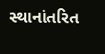સ્થાનાંતરિત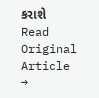કરાશે
Read Original Article →